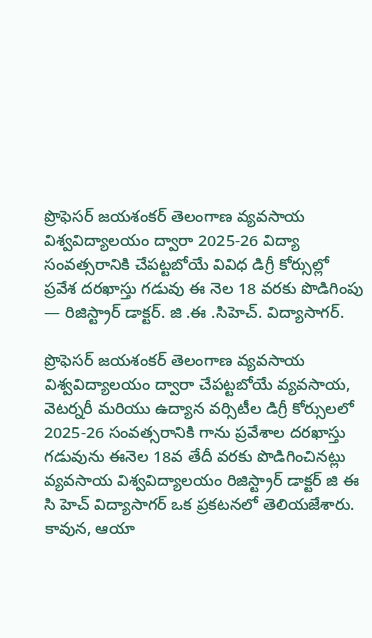ప్రొఫెసర్ జయశంకర్ తెలంగాణ వ్యవసాయ విశ్వవిద్యాలయం ద్వారా 2025-26 విద్యా సంవత్సరానికి చేపట్టబోయే వివిధ డిగ్రీ కోర్సుల్లో ప్రవేశ దరఖాస్తు గడువు ఈ నెల 18 వరకు పొడిగింపు — రిజిస్ట్రార్ డాక్టర్. జి .ఈ .సిహెచ్. విద్యాసాగర్.

ప్రొఫెసర్ జయశంకర్ తెలంగాణ వ్యవసాయ విశ్వవిద్యాలయం ద్వారా చేపట్టబోయే వ్యవసాయ, వెటర్నరీ మరియు ఉద్యాన వర్సిటీల డిగ్రీ కోర్సులలో 2025-26 సంవత్సరానికి గాను ప్రవేశాల దరఖాస్తు గడువును ఈనెల 18వ తేదీ వరకు పొడిగించినట్లు వ్యవసాయ విశ్వవిద్యాలయం రిజిస్ట్రార్ డాక్టర్ జి ఈ సి హెచ్ విద్యాసాగర్ ఒక ప్రకటనలో తెలియజేశారు. కావున, ఆయా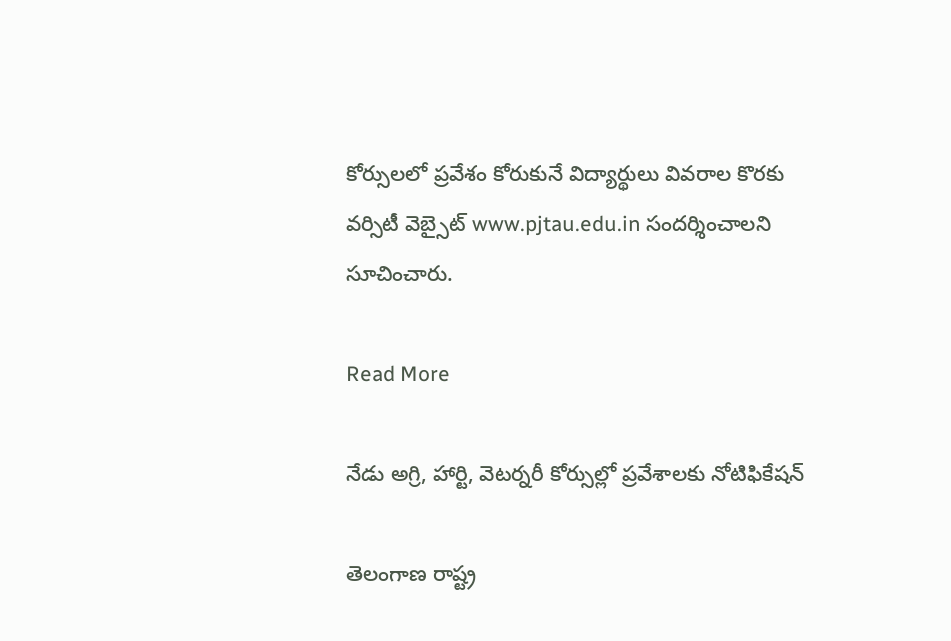కోర్సులలో ప్రవేశం కోరుకునే విద్యార్థులు వివరాల కొరకు వర్సిటీ వెబ్సైట్ www.pjtau.edu.in సందర్శించాలని సూచించారు.

Read More

నేడు అగ్రి, హార్టి, వెటర్నరీ కోర్సుల్లో ప్రవేశాలకు నోటిఫికేషన్‌

తెలంగాణ రాష్ట్ర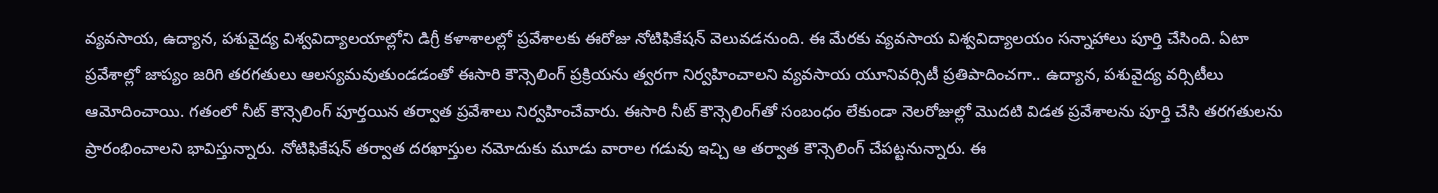వ్యవసాయ, ఉద్యాన, పశువైద్య విశ్వవిద్యాలయాల్లోని డిగ్రీ కళాశాలల్లో ప్రవేశాలకు ఈరోజు నోటిఫికేషన్‌ వెలువడనుంది. ఈ మేరకు వ్యవసాయ విశ్వవిద్యాలయం సన్నాహాలు పూర్తి చేసింది. ఏటా ప్రవేశాల్లో జాప్యం జరిగి తరగతులు ఆలస్యమవుతుండడంతో ఈసారి కౌన్సెలింగ్‌ ప్రక్రియను త్వరగా నిర్వహించాలని వ్యవసాయ యూనివర్సిటీ ప్రతిపాదించగా.. ఉద్యాన, పశువైద్య వర్సిటీలు ఆమోదించాయి. గతంలో నీట్‌ కౌన్సెలింగ్‌ పూర్తయిన తర్వాత ప్రవేశాలు నిర్వహించేవారు. ఈసారి నీట్‌ కౌన్సెలింగ్‌తో సంబంధం లేకుండా నెలరోజుల్లో మొదటి విడత ప్రవేశాలను పూర్తి చేసి తరగతులను ప్రారంభించాలని భావిస్తున్నారు. నోటిఫికేషన్‌ తర్వాత దరఖాస్తుల నమోదుకు మూడు వారాల గడువు ఇచ్చి ఆ తర్వాత కౌన్సెలింగ్‌ చేపట్టనున్నారు. ఈ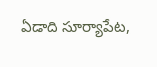ఏడాది సూర్యాపేట,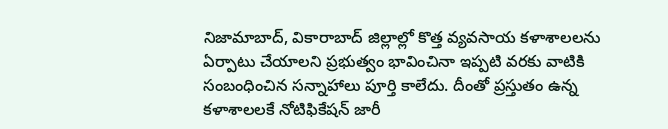నిజామాబాద్‌, వికారాబాద్‌ జిల్లాల్లో కొత్త వ్యవసాయ కళాశాలలను ఏర్పాటు చేయాలని ప్రభుత్వం భావించినా ఇప్పటి వరకు వాటికి సంబంధించిన సన్నాహాలు పూర్తి కాలేదు. దీంతో ప్రస్తుతం ఉన్న కళాశాలలకే నోటిఫికేషన్‌ జారీ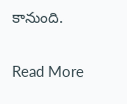కానుంది.

Read More